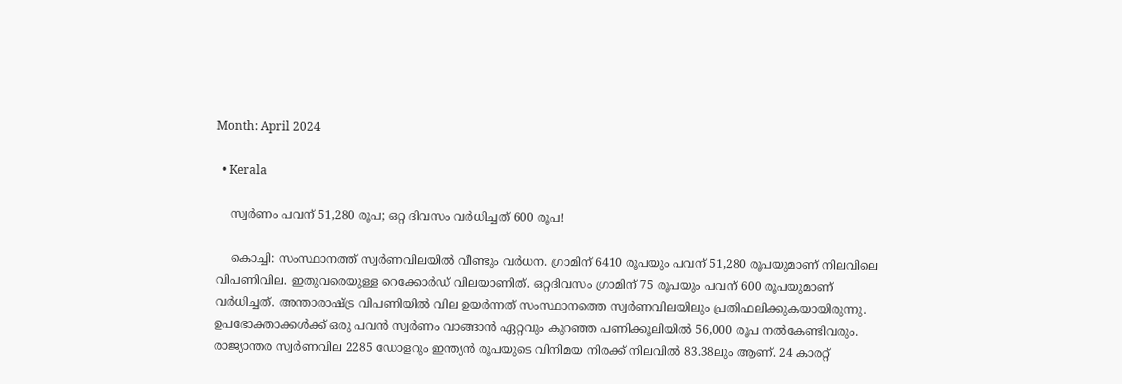Month: April 2024

  • Kerala

    സ്വര്‍ണം പവന് 51,280 രൂപ; ഒറ്റ ദിവസം വര്‍ധിച്ചത് 600 രൂപ!

    കൊച്ചി: സംസ്ഥാനത്ത് സ്വര്‍ണവിലയില്‍ വീണ്ടും വര്‍ധന. ഗ്രാമിന് 6410 രൂപയും പവന് 51,280 രൂപയുമാണ് നിലവിലെ വിപണിവില. ഇതുവരെയുള്ള റെക്കോര്‍ഡ് വിലയാണിത്. ഒറ്റദിവസം ഗ്രാമിന് 75 രൂപയും പവന് 600 രൂപയുമാണ് വര്‍ധിച്ചത്. അന്താരാഷ്ട്ര വിപണിയില്‍ വില ഉയര്‍ന്നത് സംസ്ഥാനത്തെ സ്വര്‍ണവിലയിലും പ്രതിഫലിക്കുകയായിരുന്നു. ഉപഭോക്താക്കള്‍ക്ക് ഒരു പവന്‍ സ്വര്‍ണം വാങ്ങാന്‍ ഏറ്റവും കുറഞ്ഞ പണിക്കൂലിയില്‍ 56,000 രൂപ നല്‍കേണ്ടിവരും. രാജ്യാന്തര സ്വര്‍ണവില 2285 ഡോളറും ഇന്ത്യന്‍ രൂപയുടെ വിനിമയ നിരക്ക് നിലവില്‍ 83.38ലും ആണ്. 24 കാരറ്റ്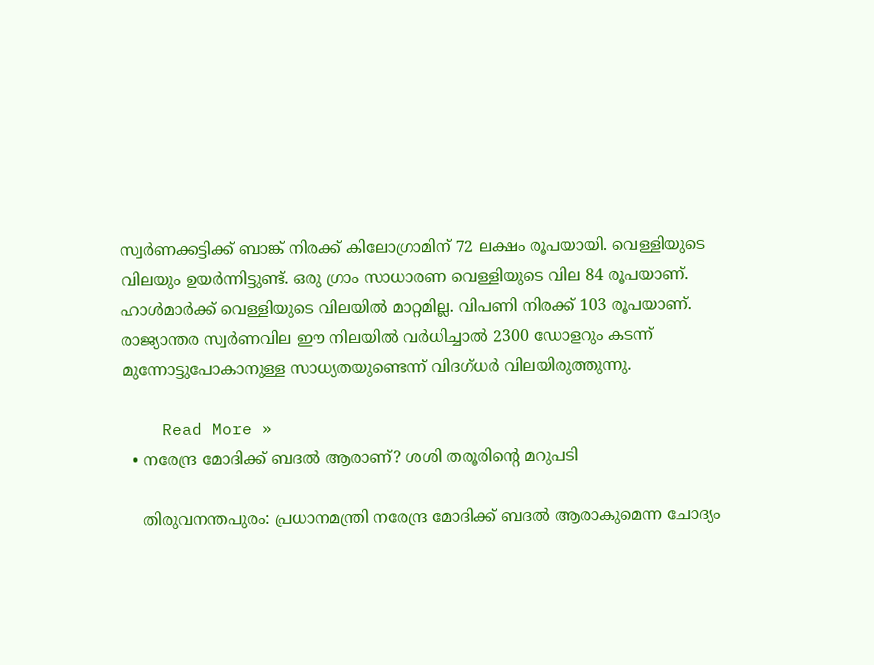സ്വര്‍ണക്കട്ടിക്ക് ബാങ്ക് നിരക്ക് കിലോഗ്രാമിന് 72 ലക്ഷം രൂപയായി. വെള്ളിയുടെ വിലയും ഉയര്‍ന്നിട്ടുണ്ട്. ഒരു ഗ്രാം സാധാരണ വെള്ളിയുടെ വില 84 രൂപയാണ്. ഹാള്‍മാര്‍ക്ക് വെള്ളിയുടെ വിലയില്‍ മാറ്റമില്ല. വിപണി നിരക്ക് 103 രൂപയാണ്. രാജ്യാന്തര സ്വര്‍ണവില ഈ നിലയില്‍ വര്‍ധിച്ചാല്‍ 2300 ഡോളറും കടന്ന് മുന്നോട്ടുപോകാനുള്ള സാധ്യതയുണ്ടെന്ന് വിദഗ്ധര്‍ വിലയിരുത്തുന്നു.

    Read More »
  • നരേന്ദ്ര മോദിക്ക് ബദല്‍ ആരാണ്? ശശി തരൂരിന്റെ മറുപടി

    തിരുവനന്തപുരം: പ്രധാനമന്ത്രി നരേന്ദ്ര മോദിക്ക് ബദല്‍ ആരാകുമെന്ന ചോദ്യം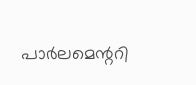പാര്‍ലമെന്ററി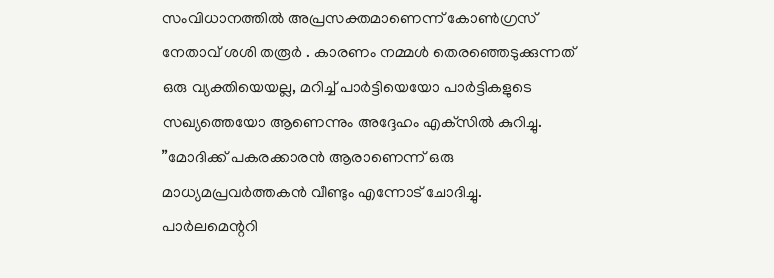സംവിധാനത്തില്‍ അപ്രസക്തമാണെന്ന് കോണ്‍ഗ്രസ് നേതാവ് ശശി തരൂര്‍ . കാരണം നമ്മള്‍ തെരഞ്ഞെടുക്കുന്നത് ഒരു വ്യക്തിയെയല്ല, മറിച്ച് പാര്‍ട്ടിയെയോ പാര്‍ട്ടികളുടെ സഖ്യത്തെയോ ആണെന്നും അദ്ദേഹം എക്‌സില്‍ കുറിച്ചു. ”മോദിക്ക് പകരക്കാരന്‍ ആരാണെന്ന് ഒരു മാധ്യമപ്രവര്‍ത്തകന്‍ വീണ്ടും എന്നോട് ചോദിച്ചു. പാര്‍ലമെന്ററി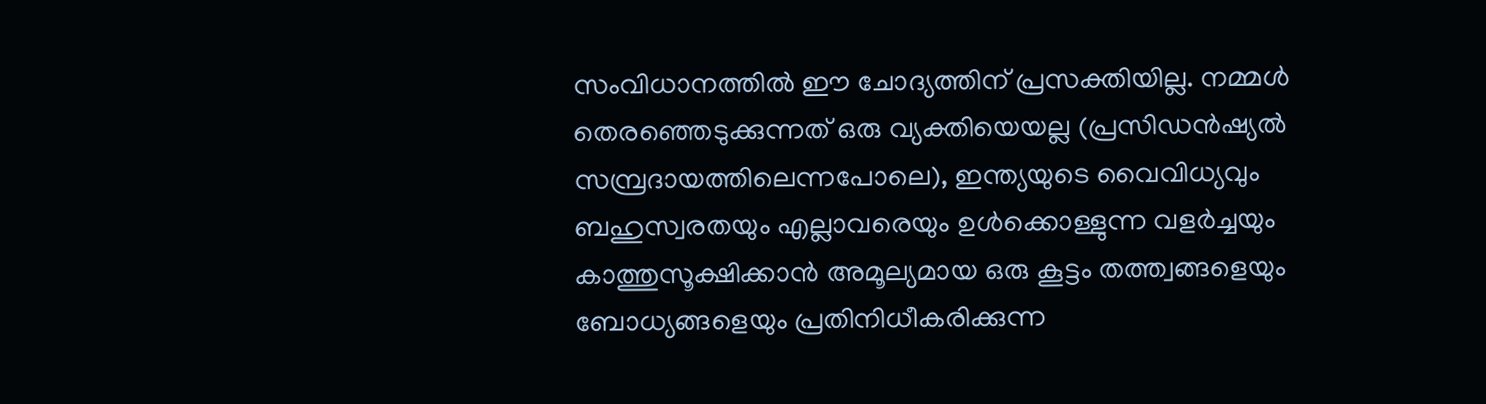സംവിധാനത്തില്‍ ഈ ചോദ്യത്തിന് പ്രസക്തിയില്ല. നമ്മള്‍ തെരഞ്ഞെടുക്കുന്നത് ഒരു വ്യക്തിയെയല്ല (പ്രസിഡന്‍ഷ്യല്‍ സമ്പ്രദായത്തിലെന്നപോലെ), ഇന്ത്യയുടെ വൈവിധ്യവും ബഹുസ്വരതയും എല്ലാവരെയും ഉള്‍ക്കൊള്ളുന്ന വളര്‍ച്ചയും കാത്തുസൂക്ഷിക്കാന്‍ അമൂല്യമായ ഒരു കൂട്ടം തത്ത്വങ്ങളെയും ബോധ്യങ്ങളെയും പ്രതിനിധീകരിക്കുന്ന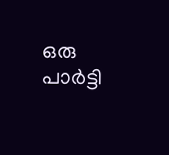ഒരു പാര്‍ട്ടി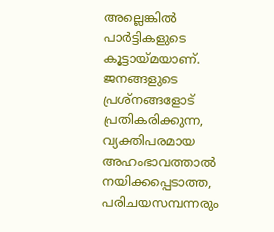അല്ലെങ്കില്‍ പാര്‍ട്ടികളുടെ കൂട്ടായ്മയാണ്. ജനങ്ങളുടെ പ്രശ്നങ്ങളോട് പ്രതികരിക്കുന്ന, വ്യക്തിപരമായ അഹംഭാവത്താല്‍ നയിക്കപ്പെടാത്ത, പരിചയസമ്പന്നരും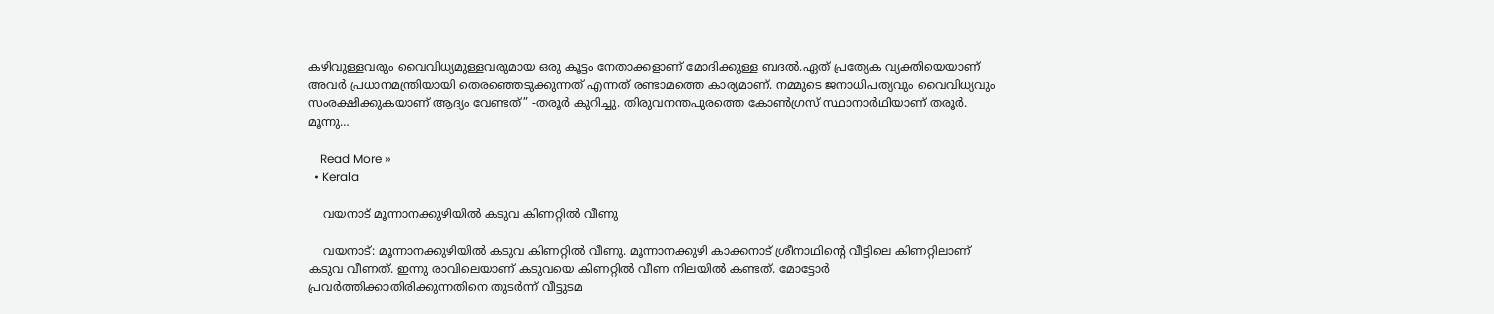കഴിവുള്ളവരും വൈവിധ്യമുള്ളവരുമായ ഒരു കൂട്ടം നേതാക്കളാണ് മോദിക്കുള്ള ബദല്‍.ഏത് പ്രത്യേക വ്യക്തിയെയാണ് അവര്‍ പ്രധാനമന്ത്രിയായി തെരഞ്ഞെടുക്കുന്നത് എന്നത് രണ്ടാമത്തെ കാര്യമാണ്. നമ്മുടെ ജനാധിപത്യവും വൈവിധ്യവും സംരക്ഷിക്കുകയാണ് ആദ്യം വേണ്ടത്” -തരൂര്‍ കുറിച്ചു. തിരുവനന്തപുരത്തെ കോണ്‍ഗ്രസ് സ്ഥാനാര്‍ഥിയാണ് തരൂര്‍. മൂന്നു…

    Read More »
  • Kerala

    വയനാട് മൂന്നാനക്കുഴിയില്‍ കടുവ കിണറ്റില്‍ വീണു

    വയനാട്: മൂന്നാനക്കുഴിയില്‍ കടുവ കിണറ്റില്‍ വീണു. മൂന്നാനക്കുഴി കാക്കനാട് ശ്രീനാഥിന്റെ വീട്ടിലെ കിണറ്റിലാണ് കടുവ വീണത്. ഇന്നു രാവിലെയാണ് കടുവയെ കിണറ്റില്‍ വീണ നിലയില്‍ കണ്ടത്. മോട്ടോര്‍ പ്രവര്‍ത്തിക്കാതിരിക്കുന്നതിനെ തുടര്‍ന്ന് വീട്ടുടമ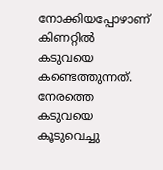നോക്കിയപ്പോഴാണ് കിണറ്റില്‍ കടുവയെ കണ്ടെത്തുന്നത്. നേരത്തെ കടുവയെ കൂടുവെച്ചു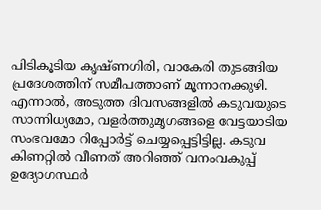പിടികൂടിയ കൃഷ്ണഗിരി, വാകേരി തുടങ്ങിയ പ്രദേശത്തിന് സമീപത്താണ് മൂന്നാനക്കുഴി. എന്നാല്‍, അടുത്ത ദിവസങ്ങളില്‍ കടുവയുടെ സാന്നിധ്യമോ, വളര്‍ത്തുമൃഗങ്ങളെ വേട്ടയാടിയ സംഭവമോ റിപ്പോര്‍ട്ട് ചെയ്യപ്പെട്ടിട്ടില്ല. കടുവ കിണറ്റില്‍ വീണത് അറിഞ്ഞ് വനംവകുപ്പ് ഉദ്യോഗസ്ഥര്‍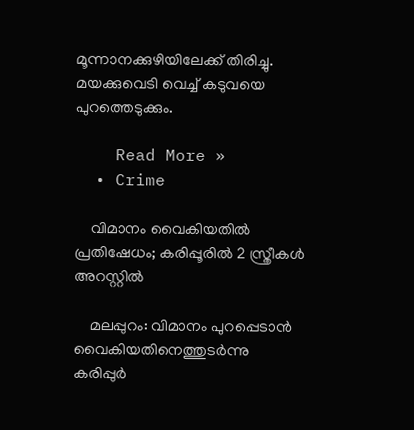മൂന്നാനക്കുഴിയിലേക്ക് തിരിച്ചു. മയക്കുവെടി വെച്ച് കടുവയെ പുറത്തെടുക്കും.

    Read More »
  • Crime

    വിമാനം വൈകിയതില്‍ പ്രതിഷേധം; കരിപ്പൂരില്‍ 2 സ്ത്രീകള്‍ അറസ്റ്റില്‍

    മലപ്പുറം: വിമാനം പുറപ്പെടാന്‍ വൈകിയതിനെത്തുടര്‍ന്നു കരിപ്പുര്‍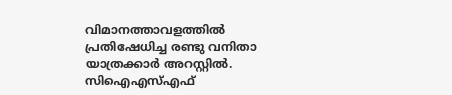വിമാനത്താവളത്തില്‍ പ്രതിഷേധിച്ച രണ്ടു വനിതാ യാത്രക്കാര്‍ അറസ്റ്റില്‍. സിഐഎസ്എഫ്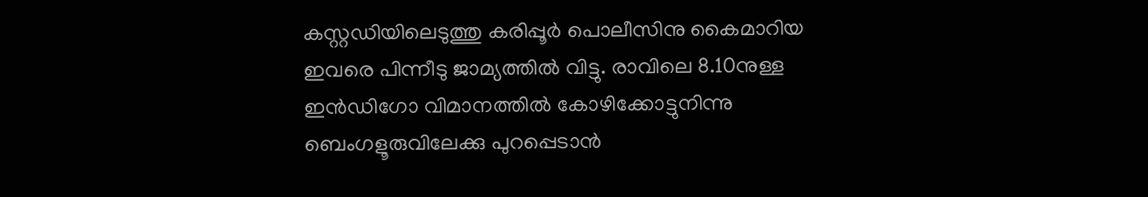കസ്റ്റഡിയിലെടുത്തു കരിപ്പൂര്‍ പൊലീസിനു കൈമാറിയ ഇവരെ പിന്നീടു ജാമ്യത്തില്‍ വിട്ടു. രാവിലെ 8.10നുള്ള ഇന്‍ഡിഗോ വിമാനത്തില്‍ കോഴിക്കോട്ടുനിന്നു ബെംഗളൂരുവിലേക്കു പുറപ്പെടാന്‍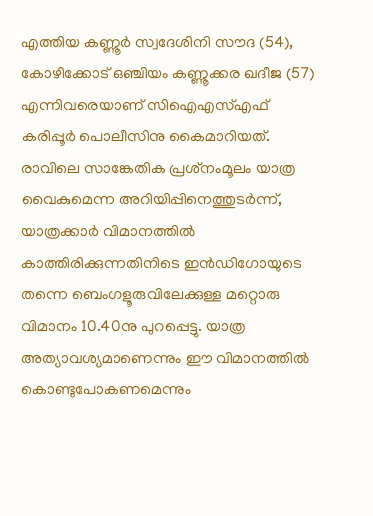എത്തിയ കണ്ണൂര്‍ സ്വദേശിനി സൗദ (54), കോഴിക്കോട് ഒഞ്ചിയം കണ്ണൂക്കര ഖദീജ (57) എന്നിവരെയാണ് സിഐഎസ്എഫ് കരിപ്പൂര്‍ പൊലീസിനു കൈമാറിയത്. രാവിലെ സാങ്കേതിക പ്രശ്‌നംമൂലം യാത്ര വൈകുമെന്ന അറിയിപ്പിനെത്തുടര്‍ന്ന്, യാത്രക്കാര്‍ വിമാനത്തില്‍ കാത്തിരിക്കുന്നതിനിടെ ഇന്‍ഡിഗോയുടെ തന്നെ ബെംഗളൂരുവിലേക്കുള്ള മറ്റൊരു വിമാനം 10.40നു പുറപ്പെട്ടു. യാത്ര അത്യാവശ്യമാണെന്നും ഈ വിമാനത്തില്‍ കൊണ്ടുപോകണമെന്നും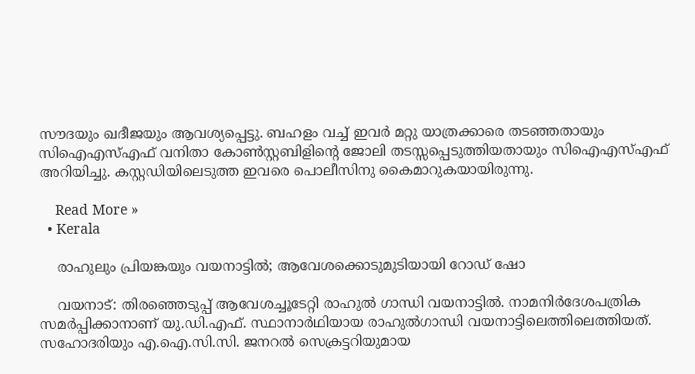സൗദയും ഖദീജയും ആവശ്യപ്പെട്ടു. ബഹളം വച്ച് ഇവര്‍ മറ്റു യാത്രക്കാരെ തടഞ്ഞതായും സിഐഎസ്എഫ് വനിതാ കോണ്‍സ്റ്റബിളിന്റെ ജോലി തടസ്സപ്പെടുത്തിയതായും സിഐഎസ്എഫ് അറിയിച്ചു. കസ്റ്റഡിയിലെടുത്ത ഇവരെ പൊലീസിനു കൈമാറുകയായിരുന്നു.

    Read More »
  • Kerala

    രാഹുലും പ്രിയങ്കയും വയനാട്ടില്‍; ആവേശക്കൊടുമുടിയായി റോഡ് ഷോ

    വയനാട്: തിരഞ്ഞെടുപ്പ് ആവേശച്ചൂടേറ്റി രാഹുല്‍ ഗാന്ധി വയനാട്ടില്‍. നാമനിര്‍ദേശപത്രിക സമര്‍പ്പിക്കാനാണ് യു.ഡി.എഫ്. സ്ഥാനാര്‍ഥിയായ രാഹുല്‍ഗാന്ധി വയനാട്ടിലെത്തിലെത്തിയത്. സഹോദരിയും എ.ഐ.സി.സി. ജനറല്‍ സെക്രട്ടറിയുമായ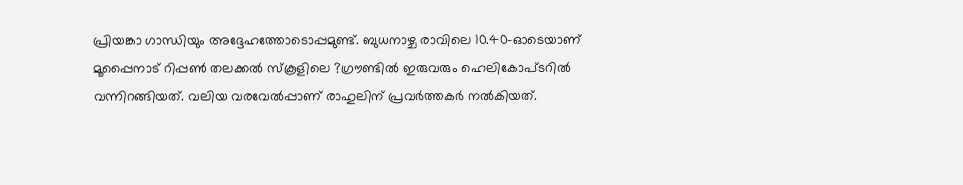പ്രിയങ്കാ ഗാന്ധിയും അദ്ദേഹത്തോടൊപ്പമുണ്ട്. ബുധനാഴ്ച രാവിലെ 10.40-ഓടെയാണ് മൂപ്പൈനാട് റിപ്പണ്‍ തലക്കല്‍ സ്‌കൂളിലെ ?ഗ്രൗണ്ടില്‍ ഇരുവരും ഹെലികോപ്ടറില്‍ വന്നിറങ്ങിയത്. വലിയ വരവേല്‍പ്പാണ് രാഹുലിന് പ്രവര്‍ത്തകര്‍ നല്‍കിയത്.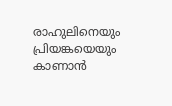രാഹുലിനെയും പ്രിയങ്കയെയും കാണാന്‍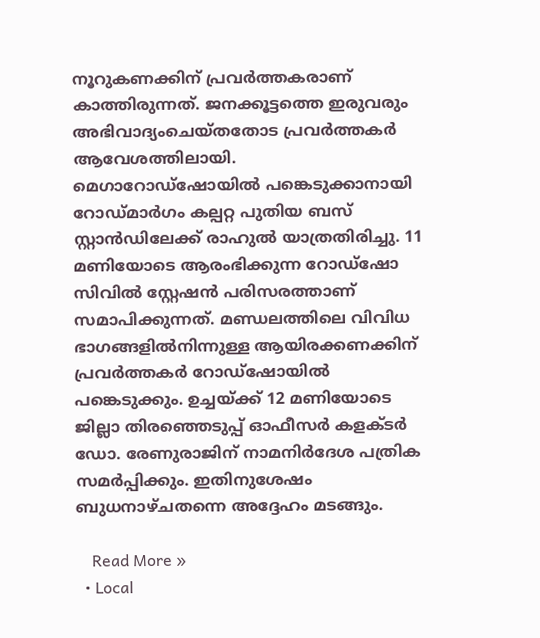നൂറുകണക്കിന് പ്രവര്‍ത്തകരാണ് കാത്തിരുന്നത്. ജനക്കൂട്ടത്തെ ഇരുവരും അഭിവാദ്യംചെയ്തതോട പ്രവര്‍ത്തകര്‍ ആവേശത്തിലായി. മെഗാറോഡ്‌ഷോയില്‍ പങ്കെടുക്കാനായി റോഡ്മാര്‍ഗം കല്പറ്റ പുതിയ ബസ് സ്റ്റാന്‍ഡിലേക്ക് രാഹുല്‍ യാത്രതിരിച്ചു. 11 മണിയോടെ ആരംഭിക്കുന്ന റോഡ്‌ഷോ സിവില്‍ സ്റ്റേഷന്‍ പരിസരത്താണ് സമാപിക്കുന്നത്. മണ്ഡലത്തിലെ വിവിധ ഭാഗങ്ങളില്‍നിന്നുള്ള ആയിരക്കണക്കിന് പ്രവര്‍ത്തകര്‍ റോഡ്‌ഷോയില്‍ പങ്കെടുക്കും. ഉച്ചയ്ക്ക് 12 മണിയോടെ ജില്ലാ തിരഞ്ഞെടുപ്പ് ഓഫീസര്‍ കളക്ടര്‍ ഡോ. രേണുരാജിന് നാമനിര്‍ദേശ പത്രിക സമര്‍പ്പിക്കും. ഇതിനുശേഷം ബുധനാഴ്ചതന്നെ അദ്ദേഹം മടങ്ങും.

    Read More »
  • Local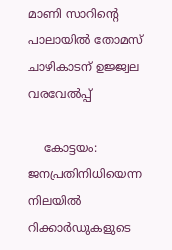മാണി സാറിന്റെ പാലായില്‍ തോമസ് ചാഴികാടന് ഉജ്ജ്വല വരവേല്‍പ്പ്

    കോട്ടയം: ജനപ്രതിനിധിയെന്ന നിലയില്‍ റിക്കാര്‍ഡുകളുടെ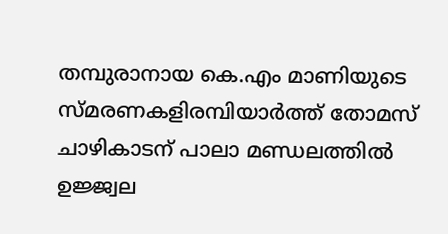തമ്പുരാനായ കെ.എം മാണിയുടെ സ്മരണകളിരമ്പിയാര്‍ത്ത് തോമസ് ചാഴികാടന് പാലാ മണ്ഡലത്തില്‍ ഉജ്ജ്വല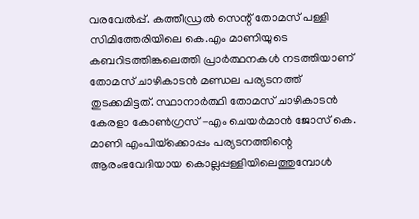വരവേല്‍പ്പ്. കത്തീഡ്രല്‍ സെന്റ് തോമസ് പള്ളി സിമിത്തേരിയിലെ കെ.എം മാണിയുടെ കബറിടത്തിങ്കലെത്തി പ്രാര്‍ത്ഥനകള്‍ നടത്തിയാണ് തോമസ് ചാഴികാടന്‍ മണ്ഡല പര്യടനത്ത് തുടക്കമിട്ടത്. സ്ഥാനാര്‍ത്ഥി തോമസ് ചാഴികാടന്‍ കേരളാ കോണ്‍ഗ്രസ് -എം ചെയര്‍മാന്‍ ജോസ് കെ. മാണി എംപിയ്‌ക്കൊപ്പം പര്യടനത്തിന്റെ ആരംഭവേദിയായ കൊല്ലപ്പള്ളിയിലെത്തുമ്പോള്‍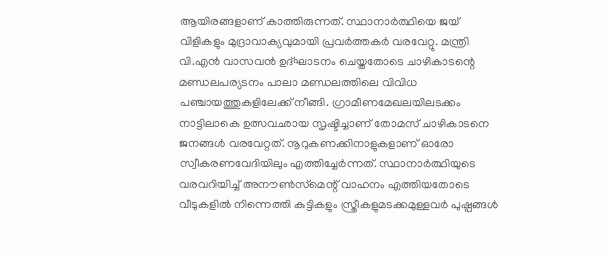ആയിരങ്ങളാണ് കാത്തിരുന്നത്. സ്ഥാനാര്‍ത്ഥിയെ ജയ് വിളികളും മുദ്രാവാക്യവുമായി പ്രവര്‍ത്തകര്‍ വരവേറ്റു. മന്ത്രി വി.എന്‍ വാസവന്‍ ഉദ്ഘാടനം ചെയ്തതോടെ ചാഴികാടന്റെ മണ്ഡലപര്യടനം പാലാ മണ്ഡലത്തിലെ വിവിധ പഞ്ചായത്തുകളിലേക്ക് നീങ്ങി. ഗ്രാമീണമേഖലയിലടക്കം നാട്ടിലാകെ ഉത്സവഛായ സൃഷ്ടിച്ചാണ് തോമസ് ചാഴികാടനെ ജനങ്ങള്‍ വരവേറ്റത്. നൂറുകണക്കിനാളുകളാണ് ഓരോ സ്വീകരണവേദിയിലും എത്തിച്ചേര്‍ന്നത്. സ്ഥാനാര്‍ത്ഥിയുടെ വരവറിയിച്ച് അനൗണ്‍സ്‌മെന്റ് വാഹനം എത്തിയതോടെ വീടുകളില്‍ നിന്നെത്തി കുട്ടികളും സ്ത്രീകളുമടക്കമുള്ളവര്‍ പുഷ്പങ്ങള്‍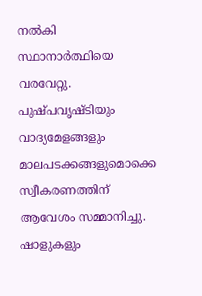നല്‍കി സ്ഥാനാര്‍ത്ഥിയെ വരവേറ്റു. പുഷ്പവൃഷ്ടിയും വാദ്യമേളങ്ങളും മാലപടക്കങ്ങളുമൊക്കെ സ്വീകരണത്തിന് ആവേശം സമ്മാനിച്ചു. ഷാളുകളും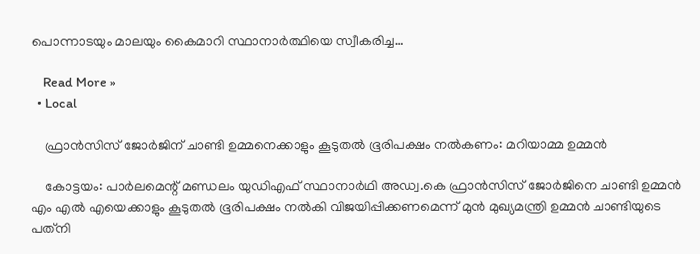പൊന്നാടയും മാലയും കൈമാറി സ്ഥാനാര്‍ത്ഥിയെ സ്വീകരിച്ച…

    Read More »
  • Local

    ഫ്രാന്‍സിസ് ജോര്‍ജിന് ചാണ്ടി ഉമ്മനെക്കാളും കൂടുതല്‍ ഭൂരിപക്ഷം നല്‍കണം: മറിയാമ്മ ഉമ്മന്‍

    കോട്ടയം: പാര്‍ലമെന്റ് മണ്ഡലം യുഡിഎഫ് സ്ഥാനാര്‍ഥി അഡ്വ.കെ ഫ്രാന്‍സിസ് ജോര്‍ജിനെ ചാണ്ടി ഉമ്മന്‍ എം എല്‍ എയെക്കാളും കൂടുതല്‍ ഭൂരിപക്ഷം നല്‍കി വിജയിപ്പിക്കണമെന്ന് മുന്‍ മുഖ്യമന്ത്രി ഉമ്മന്‍ ചാണ്ടിയുടെ പത്‌നി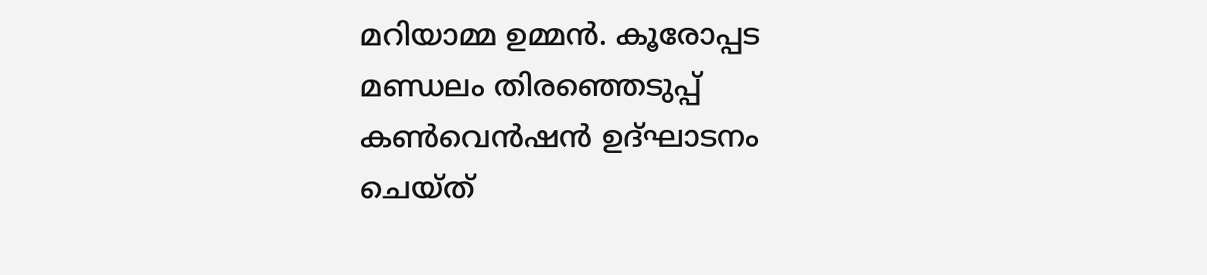മറിയാമ്മ ഉമ്മന്‍. കൂരോപ്പട മണ്ഡലം തിരഞ്ഞെടുപ്പ് കണ്‍വെന്‍ഷന്‍ ഉദ്ഘാടനം ചെയ്ത്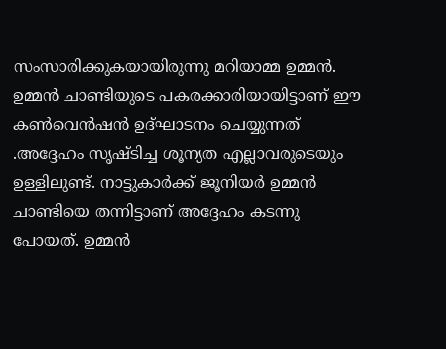സംസാരിക്കുകയായിരുന്നു മറിയാമ്മ ഉമ്മന്‍. ഉമ്മന്‍ ചാണ്ടിയുടെ പകരക്കാരിയായിട്ടാണ് ഈ കണ്‍വെന്‍ഷന്‍ ഉദ്ഘാടനം ചെയ്യുന്നത് .അദ്ദേഹം സൃഷ്ടിച്ച ശൂന്യത എല്ലാവരുടെയും ഉള്ളിലുണ്ട്. നാട്ടുകാര്‍ക്ക് ജൂനിയര്‍ ഉമ്മന്‍ ചാണ്ടിയെ തന്നിട്ടാണ് അദ്ദേഹം കടന്നു പോയത്. ഉമ്മന്‍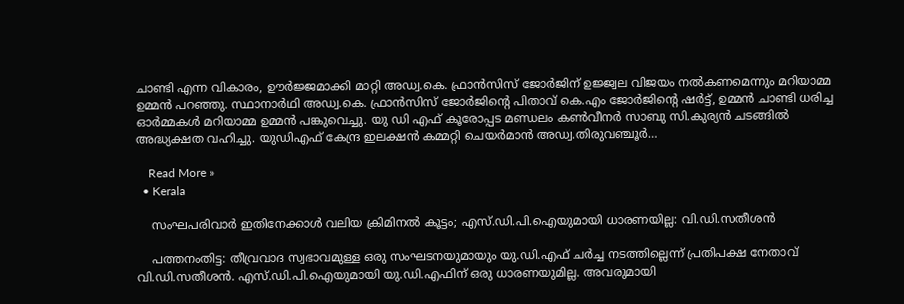ചാണ്ടി എന്ന വികാരം, ഊര്‍ജ്ജമാക്കി മാറ്റി അഡ്വ.കെ. ഫ്രാന്‍സിസ് ജോര്‍ജിന് ഉജ്ജ്വല വിജയം നല്‍കണമെന്നും മറിയാമ്മ ഉമ്മന്‍ പറഞ്ഞു. സ്ഥാനാര്‍ഥി അഡ്വ.കെ. ഫ്രാന്‍സിസ് ജോര്‍ജിന്റെ പിതാവ് കെ.എം ജോര്‍ജിന്റെ ഷര്‍ട്ട്, ഉമ്മന്‍ ചാണ്ടി ധരിച്ച ഓര്‍മ്മകള്‍ മറിയാമ്മ ഉമ്മന്‍ പങ്കുവെച്ചു. യു ഡി എഫ് കൂരോപ്പട മണ്ഡലം കണ്‍വീനര്‍ സാബു സി.കുര്യന്‍ ചടങ്ങില്‍ അദ്ധ്യക്ഷത വഹിച്ചു. യുഡിഎഫ് കേന്ദ്ര ഇലക്ഷന്‍ കമ്മറ്റി ചെയര്‍മാന്‍ അഡ്വ.തിരുവഞ്ചൂര്‍…

    Read More »
  • Kerala

    സംഘപരിവാർ ഇതിനേക്കാൾ വലിയ ക്രിമിനൽ കൂട്ടം; എസ്.ഡി.പി.ഐയുമായി ധാരണയില്ല: വി.ഡി.സതീശൻ

    പത്തനംതിട്ട: തീവ്രവാദ സ്വഭാവമുള്ള ഒരു സംഘടനയുമായും യു.ഡി.എഫ് ചർച്ച നടത്തില്ലെന്ന് പ്രതിപക്ഷ നേതാവ് വി.ഡി.സതീശൻ. എസ്.ഡി.പി.ഐയുമായി യു.ഡി.എഫിന് ഒരു ധാരണയുമില്ല. അവരുമായി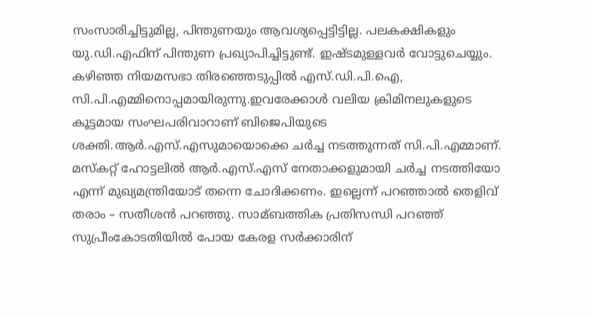സംസാരിച്ചിട്ടുമില്ല, പിന്തുണയും ആവശ്യപ്പെട്ടിട്ടില്ല. പലകക്ഷികളും യു.ഡി.എഫിന് പിന്തുണ പ്രഖ്യാപിച്ചിട്ടുണ്ട്. ഇഷ്ടമുള്ളവർ വോട്ടുചെയ്യും. കഴിഞ്ഞ നിയമസഭാ തിരഞ്ഞെടുപ്പില്‍ എസ്.ഡി.പി.ഐ, സി.പി.എമ്മിനൊപ്പമായിരുന്നു.ഇവരേക്കാൾ വലിയ ക്രിമിനലുകളുടെ കൂട്ടമായ സംഘപരിവാറാണ് ബിജെപിയുടെ ശക്തി.ആർ.എസ്.എസുമായൊക്കെ ചർച്ച നടത്തുന്നത് സി.പി.എമ്മാണ്. മസ്‌കറ്റ് ഹോട്ടലില്‍ ആർ.എസ്.എസ് നേതാക്കളുമായി ചർച്ച നടത്തിയോ എന്ന് മുഖ്യമന്ത്രിയോട് തന്നെ ചോദിക്കണം. ഇല്ലെന്ന് പറഞ്ഞാല്‍ തെളിവ് തരാം – സതീശൻ പറഞ്ഞു. സാമ്ബത്തിക പ്രതിസന്ധി പറഞ്ഞ് സുപ്രീംകോടതിയില്‍ പോയ കേരള സർക്കാരിന്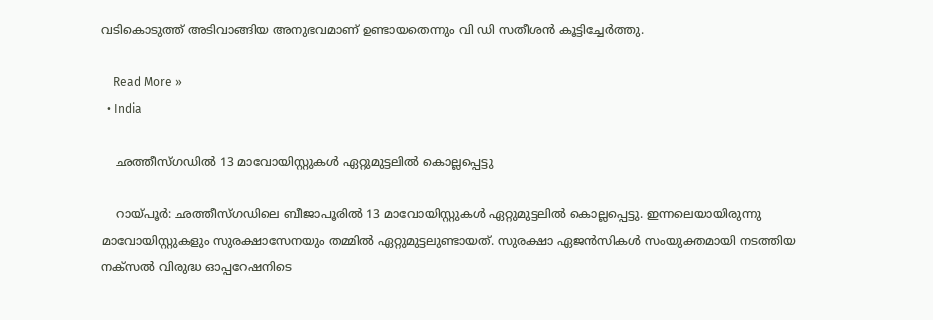വടികൊടുത്ത് അടിവാങ്ങിയ അനുഭവമാണ് ഉണ്ടായതെന്നും വി ഡി സതീശൻ കൂട്ടിച്ചേർത്തു.

    Read More »
  • India

    ഛത്തീസ്ഗഡില്‍ 13 മാവോയിസ്റ്റുകള്‍ ഏറ്റുമുട്ടലില്‍ കൊല്ലപ്പെട്ടു

    റായ്പൂര്‍: ഛത്തീസ്ഗഡിലെ ബീജാപൂരില്‍ 13 മാവോയിസ്റ്റുകള്‍ ഏറ്റുമുട്ടലില്‍ കൊല്ലപ്പെട്ടു. ഇന്നലെയായിരുന്നു മാവോയിസ്റ്റുകളും സുരക്ഷാസേനയും തമ്മില്‍ ഏറ്റുമുട്ടലുണ്ടായത്. സുരക്ഷാ ഏജന്‍സികള്‍ സംയുക്തമായി നടത്തിയ നക്സല്‍ വിരുദ്ധ ഓപ്പറേഷനിടെ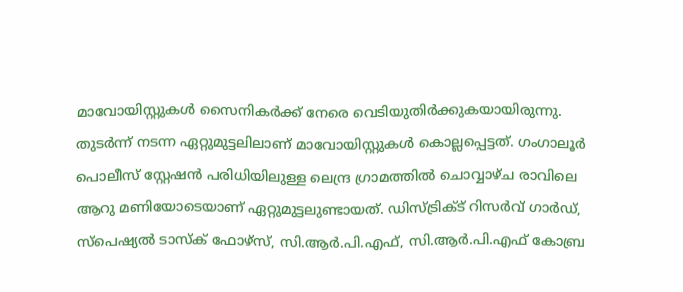മാവോയിസ്റ്റുകള്‍ സൈനികര്‍ക്ക് നേരെ വെടിയുതിര്‍ക്കുകയായിരുന്നു. തുടര്‍ന്ന് നടന്ന ഏറ്റുമുട്ടലിലാണ് മാവോയിസ്റ്റുകള്‍ കൊല്ലപ്പെട്ടത്. ഗംഗാലൂര്‍ പൊലീസ് സ്റ്റേഷന്‍ പരിധിയിലുള്ള ലെന്ദ്ര ഗ്രാമത്തില്‍ ചൊവ്വാഴ്ച രാവിലെ ആറു മണിയോടെയാണ് ഏറ്റുമുട്ടലുണ്ടായത്. ഡിസ്ട്രിക്ട് റിസര്‍വ് ഗാര്‍ഡ്, സ്പെഷ്യല്‍ ടാസ്‌ക് ഫോഴ്സ്, സി.ആര്‍.പി.എഫ്, സി.ആര്‍.പി.എഫ് കോബ്ര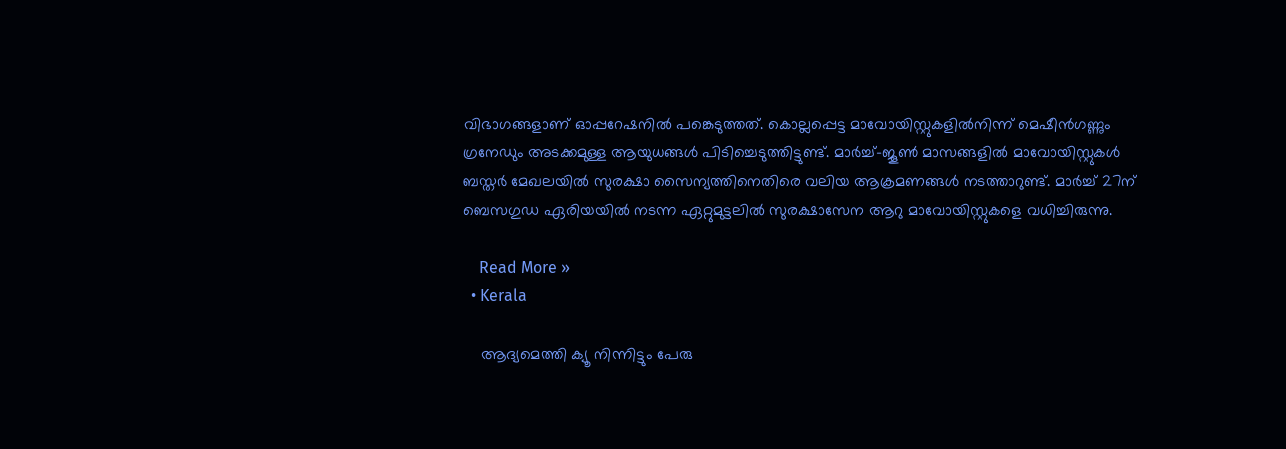വിഭാഗങ്ങളാണ് ഓപ്പറേഷനില്‍ പങ്കെടുത്തത്. കൊല്ലപ്പെട്ട മാവോയിസ്റ്റുകളില്‍നിന്ന് മെഷീന്‍ഗണ്ണും ഗ്രനേഡും അടക്കമുള്ള ആയുധങ്ങള്‍ പിടിച്ചെടുത്തിട്ടുണ്ട്. മാര്‍ച്ച്-ജൂണ്‍ മാസങ്ങളില്‍ മാവോയിസ്റ്റുകള്‍ ബസ്തര്‍ മേഖലയില്‍ സുരക്ഷാ സൈന്യത്തിനെതിരെ വലിയ ആക്രമണങ്ങള്‍ നടത്താറുണ്ട്. മാര്‍ച്ച് 27ന് ബെസഗുഡ ഏരിയയില്‍ നടന്ന ഏറ്റുമുട്ടലില്‍ സുരക്ഷാസേന ആറു മാവോയിസ്റ്റുകളെ വധിച്ചിരുന്നു.

    Read More »
  • Kerala

    ആദ്യമെത്തി ക്യൂ നിന്നിട്ടും പേരു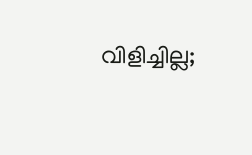വിളിച്ചില്ല;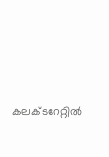കലക്ടറേറ്റില്‍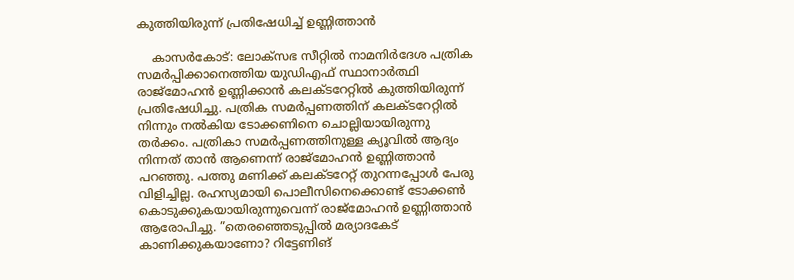കുത്തിയിരുന്ന് പ്രതിഷേധിച്ച് ഉണ്ണിത്താന്‍

    കാസര്‍കോട്: ലോക്സഭ സീറ്റില്‍ നാമനിര്‍ദേശ പത്രിക സമര്‍പ്പിക്കാനെത്തിയ യുഡിഎഫ് സ്ഥാനാര്‍ത്ഥി രാജ്മോഹന്‍ ഉണ്ണിക്കാന്‍ കലക്ടറേറ്റില്‍ കുത്തിയിരുന്ന് പ്രതിഷേധിച്ചു. പത്രിക സമര്‍പ്പണത്തിന് കലക്ടറേറ്റില്‍ നിന്നും നല്‍കിയ ടോക്കണിനെ ചൊല്ലിയായിരുന്നു തര്‍ക്കം. പത്രികാ സമര്‍പ്പണത്തിനുള്ള ക്യൂവില്‍ ആദ്യം നിന്നത് താന്‍ ആണെന്ന് രാജ്മോഹന്‍ ഉണ്ണിത്താന്‍ പറഞ്ഞു. പത്തു മണിക്ക് കലക്ടറേറ്റ് തുറന്നപ്പോള്‍ പേരു വിളിച്ചില്ല. രഹസ്യമായി പൊലീസിനെക്കൊണ്ട് ടോക്കണ്‍ കൊടുക്കുകയായിരുന്നുവെന്ന് രാജ്മോഹന്‍ ഉണ്ണിത്താന്‍ ആരോപിച്ചു. ”തെരഞ്ഞെടുപ്പില്‍ മര്യാദകേട് കാണിക്കുകയാണോ? റിട്ടേണിങ്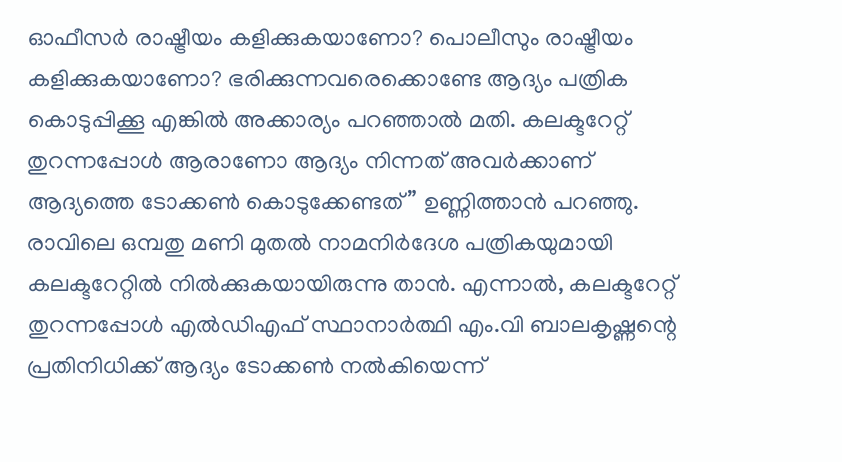ഓഫീസര്‍ രാഷ്ട്രീയം കളിക്കുകയാണോ? പൊലീസും രാഷ്ട്രീയം കളിക്കുകയാണോ? ഭരിക്കുന്നവരെക്കൊണ്ടേ ആദ്യം പത്രിക കൊടുപ്പിക്കൂ എങ്കില്‍ അക്കാര്യം പറഞ്ഞാല്‍ മതി. കലക്ടറേറ്റ് തുറന്നപ്പോള്‍ ആരാണോ ആദ്യം നിന്നത് അവര്‍ക്കാണ് ആദ്യത്തെ ടോക്കണ്‍ കൊടുക്കേണ്ടത്” ഉണ്ണിത്താന്‍ പറഞ്ഞു. രാവിലെ ഒമ്പതു മണി മുതല്‍ നാമനിര്‍ദേശ പത്രികയുമായി കലക്ടറേറ്റില്‍ നില്‍ക്കുകയായിരുന്നു താന്‍. എന്നാല്‍, കലക്ടറേറ്റ് തുറന്നപ്പോള്‍ എല്‍ഡിഎഫ് സ്ഥാനാര്‍ത്ഥി എം.വി ബാലകൃഷ്ണന്റെ പ്രതിനിധിക്ക് ആദ്യം ടോക്കണ്‍ നല്‍കിയെന്ന്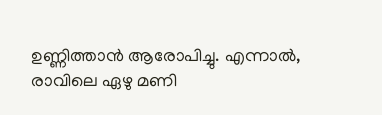ഉണ്ണിത്താന്‍ ആരോപിച്ചു. എന്നാല്‍, രാവിലെ ഏഴു മണി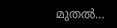മുതല്‍…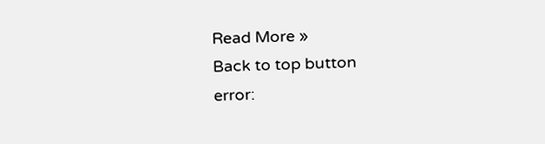Read More »
Back to top button
error: